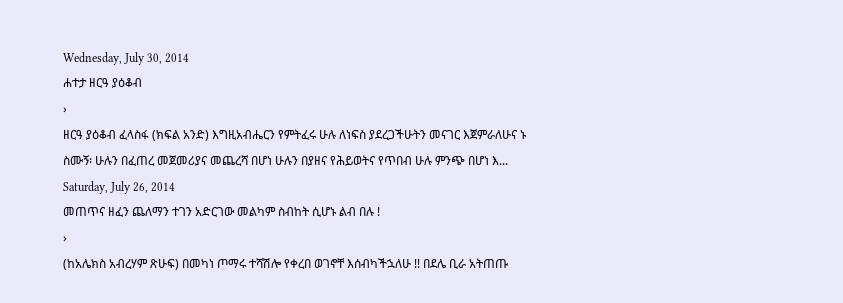Wednesday, July 30, 2014
ሐተታ ዘርዓ ያዕቆብ
›
ዘርዓ ያዕቆብ ፈላስፋ (ክፍል አንድ) እግዚአብሔርን የምትፈሩ ሁሉ ለነፍስ ያደረጋችሁትን መናገር እጀምራለሁና ኑ ስሙኝ፡ ሁሉን በፈጠረ መጀመሪያና መጨረሻ በሆነ ሁሉን በያዘና የሕይወትና የጥበብ ሁሉ ምንጭ በሆነ እ...
Saturday, July 26, 2014
መጠጥና ዘፈን ጨለማን ተገን አድርገው መልካም ስብከት ሲሆኑ ልብ በሉ !
›
(ከአሌክስ አብረሃም ጽሁፍ) በመካነ ጦማሩ ተሻሽሎ የቀረበ ወገኖቸ እሰብካችኋለሁ !! በደሌ ቢራ አትጠጡ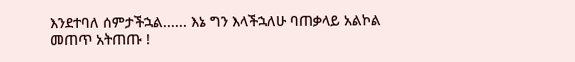እንደተባለ ሰምታችኋል...... እኔ ግን እላችኋለሁ ባጠቃላይ አልኮል መጠጥ አትጠጡ !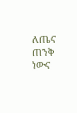ለጤና ጠንቅ ነውና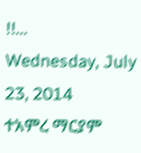!!...
Wednesday, July 23, 2014
ተአምረ ማርያም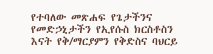የተባለው መጽሐፍ የጌታችንና የመድኃኒታችን የኢየሱስ ክርስቶስን እናት የቅ/ማርያምን የቅድስና ባህርይ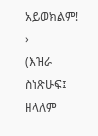አይወክልም!
›
(እዝራ ስነጽሁፍ፤ ዘላለም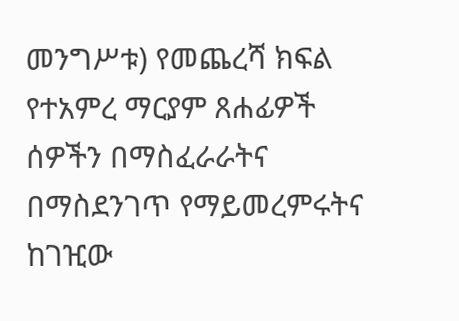መንግሥቱ) የመጨረሻ ክፍል የተአምረ ማርያም ጸሐፊዎች ሰዎችን በማስፈራራትና በማስደንገጥ የማይመረምሩትና ከገዢው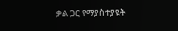ቃል ጋር የማያስተያዩት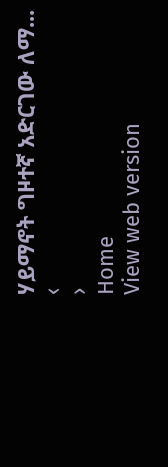ሃይማኖት ግዞተኛ አድርገው ለማ...
‹
›
Home
View web version